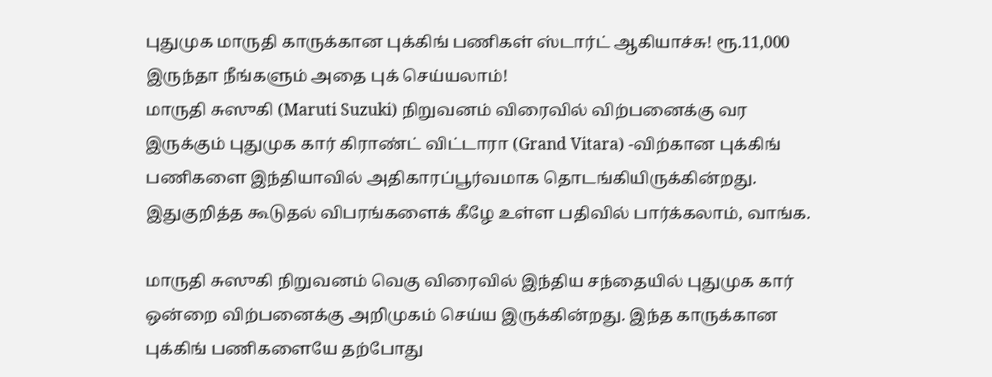புதுமுக மாருதி காருக்கான புக்கிங் பணிகள் ஸ்டார்ட் ஆகியாச்சு! ரூ.11,000 இருந்தா நீங்களும் அதை புக் செய்யலாம்!
மாருதி சுஸுகி (Maruti Suzuki) நிறுவனம் விரைவில் விற்பனைக்கு வர இருக்கும் புதுமுக கார் கிராண்ட் விட்டாரா (Grand Vitara) -விற்கான புக்கிங் பணிகளை இந்தியாவில் அதிகாரப்பூர்வமாக தொடங்கியிருக்கின்றது. இதுகுறித்த கூடுதல் விபரங்களைக் கீழே உள்ள பதிவில் பார்க்கலாம், வாங்க.

மாருதி சுஸுகி நிறுவனம் வெகு விரைவில் இந்திய சந்தையில் புதுமுக கார் ஒன்றை விற்பனைக்கு அறிமுகம் செய்ய இருக்கின்றது. இந்த காருக்கான புக்கிங் பணிகளையே தற்போது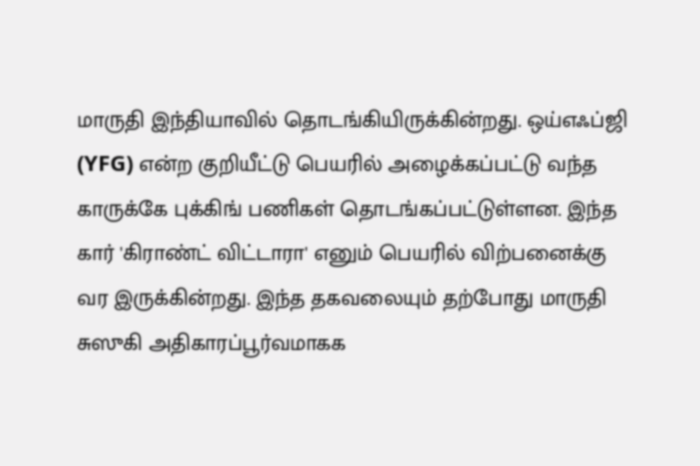மாருதி இந்தியாவில் தொடங்கியிருக்கின்றது. ஒய்எஃப்ஜி (YFG) என்ற குறியீட்டு பெயரில் அழைக்கப்பட்டு வந்த காருக்கே புக்கிங் பணிகள் தொடங்கப்பட்டுள்ளன. இந்த கார் 'கிராண்ட் விட்டாரா' எனும் பெயரில் விற்பனைக்கு வர இருக்கின்றது. இந்த தகவலையும் தற்போது மாருதி சுஸுகி அதிகாரப்பூர்வமாகக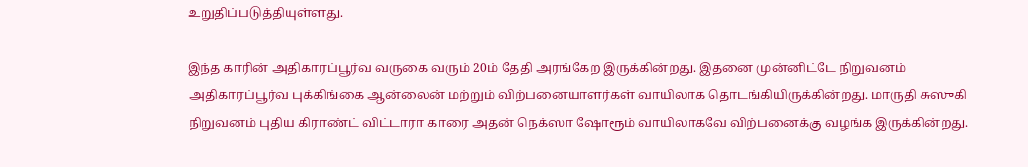உறுதிப்படுத்தியுள்ளது.

இந்த காரின் அதிகாரப்பூர்வ வருகை வரும் 20ம் தேதி அரங்கேற இருக்கின்றது. இதனை முன்னிட்டே நிறுவனம் அதிகாரப்பூர்வ புக்கிங்கை ஆன்லைன் மற்றும் விற்பனையாளர்கள் வாயிலாக தொடங்கியிருக்கின்றது. மாருதி சுஸுகி நிறுவனம் புதிய கிராண்ட் விட்டாரா காரை அதன் நெக்ஸா ஷோரூம் வாயிலாகவே விற்பனைக்கு வழங்க இருக்கின்றது.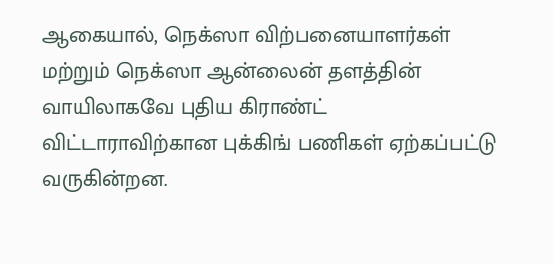ஆகையால், நெக்ஸா விற்பனையாளர்கள் மற்றும் நெக்ஸா ஆன்லைன் தளத்தின் வாயிலாகவே புதிய கிராண்ட் விட்டாராவிற்கான புக்கிங் பணிகள் ஏற்கப்பட்டு வருகின்றன.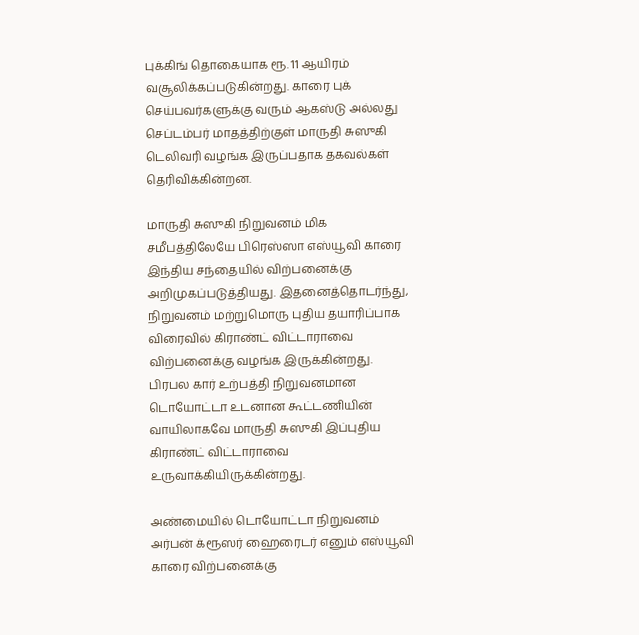புக்கிங் தொகையாக ரூ. 11 ஆயிரம் வசூலிக்கப்படுகின்றது. காரை புக் செய்பவர்களுக்கு வரும் ஆகஸ்டு அல்லது செப்டம்பர் மாதத்திற்குள் மாருதி சுஸுகி டெலிவரி வழங்க இருப்பதாக தகவல்கள் தெரிவிக்கின்றன.

மாருதி சுஸுகி நிறுவனம் மிக சமீபத்திலேயே பிரெஸ்ஸா எஸ்யூவி காரை இந்திய சந்தையில் விற்பனைக்கு அறிமுகப்படுத்தியது. இதனைத்தொடர்ந்து, நிறுவனம் மற்றுமொரு புதிய தயாரிப்பாக விரைவில் கிராண்ட் விட்டாராவை விற்பனைக்கு வழங்க இருக்கின்றது. பிரபல கார் உற்பத்தி நிறுவனமான டொயோட்டா உடனான கூட்டணியின் வாயிலாகவே மாருதி சுஸுகி இப்புதிய கிராண்ட் விட்டாராவை உருவாக்கியிருக்கின்றது.

அண்மையில் டொயோட்டா நிறுவனம் அர்பன் க்ரூஸர் ஹைரைடர் எனும் எஸ்யூவி காரை விற்பனைக்கு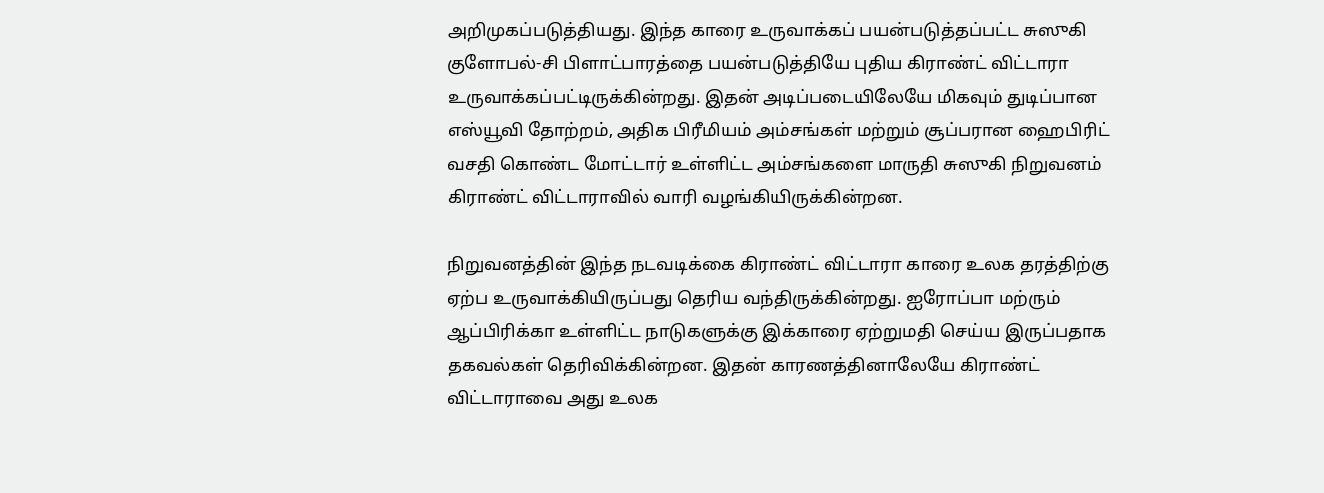அறிமுகப்படுத்தியது. இந்த காரை உருவாக்கப் பயன்படுத்தப்பட்ட சுஸுகி குளோபல்-சி பிளாட்பாரத்தை பயன்படுத்தியே புதிய கிராண்ட் விட்டாரா உருவாக்கப்பட்டிருக்கின்றது. இதன் அடிப்படையிலேயே மிகவும் துடிப்பான எஸ்யூவி தோற்றம், அதிக பிரீமியம் அம்சங்கள் மற்றும் சூப்பரான ஹைபிரிட் வசதி கொண்ட மோட்டார் உள்ளிட்ட அம்சங்களை மாருதி சுஸுகி நிறுவனம் கிராண்ட் விட்டாராவில் வாரி வழங்கியிருக்கின்றன.

நிறுவனத்தின் இந்த நடவடிக்கை கிராண்ட் விட்டாரா காரை உலக தரத்திற்கு ஏற்ப உருவாக்கியிருப்பது தெரிய வந்திருக்கின்றது. ஐரோப்பா மற்ரும் ஆப்பிரிக்கா உள்ளிட்ட நாடுகளுக்கு இக்காரை ஏற்றுமதி செய்ய இருப்பதாக தகவல்கள் தெரிவிக்கின்றன. இதன் காரணத்தினாலேயே கிராண்ட் விட்டாராவை அது உலக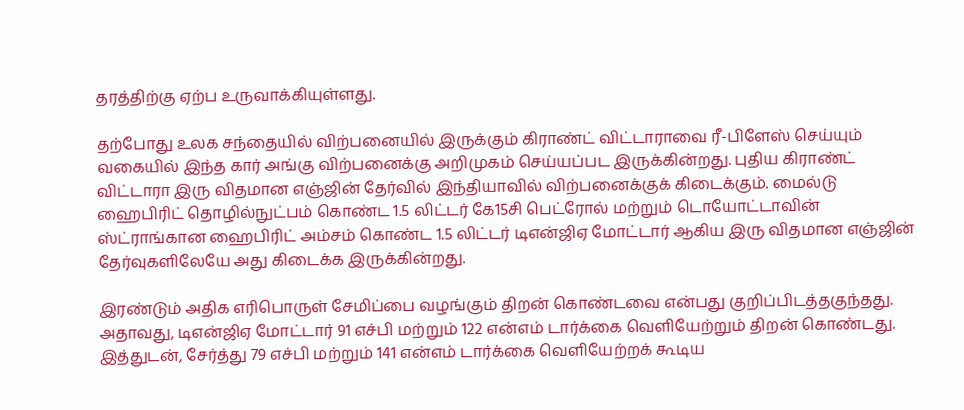தரத்திற்கு ஏற்ப உருவாக்கியுள்ளது.

தற்போது உலக சந்தையில் விற்பனையில் இருக்கும் கிராண்ட் விட்டாராவை ரீ-பிளேஸ் செய்யும் வகையில் இந்த கார் அங்கு விற்பனைக்கு அறிமுகம் செய்யப்பட இருக்கின்றது. புதிய கிராண்ட் விட்டாரா இரு விதமான எஞ்ஜின் தேர்வில் இந்தியாவில் விற்பனைக்குக் கிடைக்கும். மைல்டு ஹைபிரிட் தொழில்நுட்பம் கொண்ட 1.5 லிட்டர் கே15சி பெட்ரோல் மற்றும் டொயோட்டாவின் ஸ்ட்ராங்கான ஹைபிரிட் அம்சம் கொண்ட 1.5 லிட்டர் டிஎன்ஜிஏ மோட்டார் ஆகிய இரு விதமான எஞ்ஜின் தேர்வுகளிலேயே அது கிடைக்க இருக்கின்றது.

இரண்டும் அதிக எரிபொருள் சேமிப்பை வழங்கும் திறன் கொண்டவை என்பது குறிப்பிடத்தகுந்தது. அதாவது, டிஎன்ஜிஏ மோட்டார் 91 எச்பி மற்றும் 122 என்எம் டார்க்கை வெளியேற்றும் திறன் கொண்டது. இத்துடன், சேர்த்து 79 எச்பி மற்றும் 141 என்எம் டார்க்கை வெளியேற்றக் கூடிய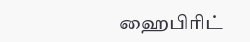ஹைபிரிட்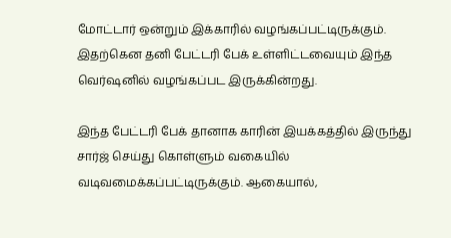மோட்டார் ஒன்றும் இக்காரில் வழங்கப்பட்டிருக்கும். இதற்கென தனி பேட்டரி பேக் உள்ளிட்டவையும் இந்த வெர்ஷனில் வழங்கப்பட இருக்கின்றது.

இந்த பேட்டரி பேக் தானாக காரின் இயக்கத்தில் இருந்து சார்ஜ் செய்து கொள்ளும் வகையில் வடிவமைக்கப்பட்டிருக்கும். ஆகையால்,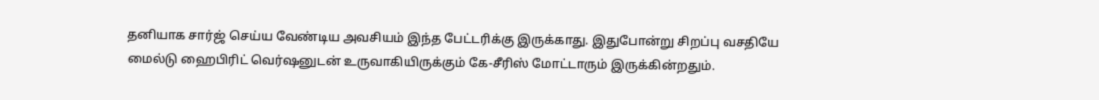தனியாக சார்ஜ் செய்ய வேண்டிய அவசியம் இந்த பேட்டரிக்கு இருக்காது. இதுபோன்று சிறப்பு வசதியே மைல்டு ஹைபிரிட் வெர்ஷனுடன் உருவாகியிருக்கும் கே-சீரிஸ் மோட்டாரும் இருக்கின்றதும்.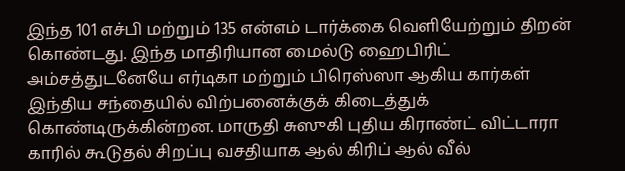இந்த 101 எச்பி மற்றும் 135 என்எம் டார்க்கை வெளியேற்றும் திறன் கொண்டது. இந்த மாதிரியான மைல்டு ஹைபிரிட் அம்சத்துடனேயே எர்டிகா மற்றும் பிரெஸ்ஸா ஆகிய கார்கள் இந்திய சந்தையில் விற்பனைக்குக் கிடைத்துக் கொண்டிருக்கின்றன. மாருதி சுஸுகி புதிய கிராண்ட் விட்டாரா காரில் கூடுதல் சிறப்பு வசதியாக ஆல் கிரிப் ஆல் வீல்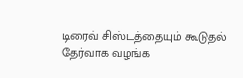டிரைவ் சிஸ்டத்தையும் கூடுதல் தேர்வாக வழங்க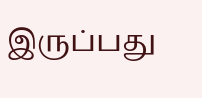இருப்பது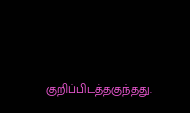குறிப்பிடத்தகுந்தது.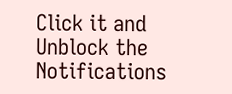Click it and Unblock the Notifications